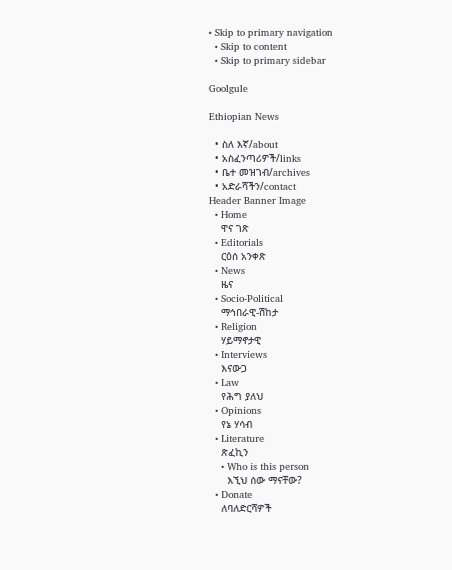• Skip to primary navigation
  • Skip to content
  • Skip to primary sidebar

Goolgule

Ethiopian News

  • ስለ እኛ/about
  • አስፈንጣሪዎች/links
  • ቤተ መዝገብ/archives
  • አድራሻችን/contact
Header Banner Image
  • Home
    ዋና ገጽ
  • Editorials
    ርዕሰ አንቀጽ
  • News
    ዜና
  • Socio-Political
    ማኅበራዊ-ሽከታ
  • Religion
    ሃይማኖታዊ
  • Interviews
    እናውጋ
  • Law
    የሕግ ያለህ
  • Opinions
    የኔ ሃሳብ
  • Literature
    ጽፈኪን
    • Who is this person
      እኚህ ሰው ማናቸው?
  • Donate
    ለባለድርሻዎች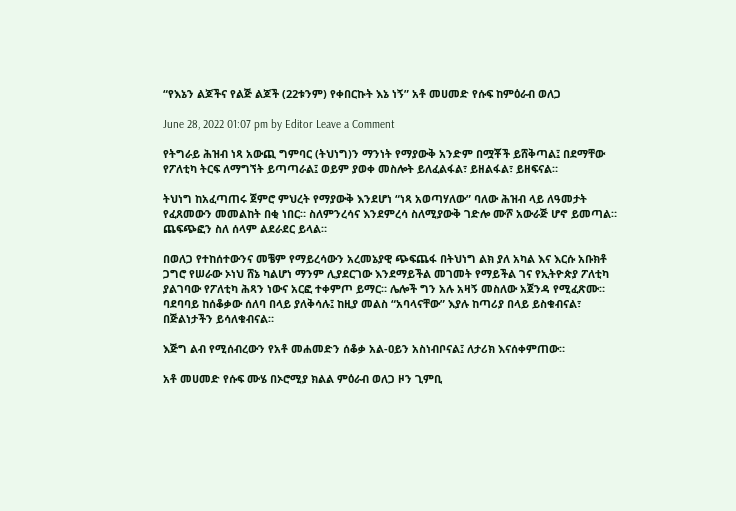“የእኔን ልጆችና የልጅ ልጆች (22ቱንም) የቀበርኩት እኔ ነኝ” አቶ መሀመድ የሱፍ ከምዕራብ ወለጋ

June 28, 2022 01:07 pm by Editor Leave a Comment

የትግራይ ሕዝብ ነጻ አውጪ ግምባር (ትህነግ)ን ማንነት የማያውቅ አንድም በሟቾች ይሸቅጣል፤ በደማቸው የፖለቲካ ትርፍ ለማግኘት ይጣጣራል፤ ወይም ያወቀ መስሎት ይለፈልፋል፣ ይዘልፋል፣ ይዘፍናል።

ትህነግ ከአፈጣጠሩ ጀምሮ ምህረት የማያውቅ እንደሆነ “ነጻ አወጣሃለው” ባለው ሕዝብ ላይ ለዓመታት የፈጸመውን መመልከት በቂ ነበር። ስለምንረሳና እንደምረሳ ስለሚያውቅ ገድሎ ሙሾ አውራጅ ሆኖ ይመጣል። ጨፍጭፎን ስለ ሰላም ልደራደር ይላል።

በወለጋ የተከሰተውንና መቼም የማይረሳውን አረመኔያዊ ጭፍጨፋ በትህነግ ልክ ያለ አካል እና እርሱ አቡክቶ ጋግሮ የሠራው ኦነህ ሸኔ ካልሆነ ማንም ሊያደርገው እንደማይችል መገመት የማይችል ገና የኢትዮጵያ ፖለቲካ ያልገባው የፖለቲካ ሕጻን ነውና አርፎ ተቀምጦ ይማር። ሌሎች ግን አሉ አዛኝ መስለው አጀንዳ የሚፈጽሙ። ባደባባይ ከሰቆቃው ሰለባ በላይ ያለቅሳሉ፤ ከዚያ መልስ “አባላናቸው” እያሉ ከጣሪያ በላይ ይስቁብናል፣ በጅልነታችን ይሳለቁብናል።

እጅግ ልብ የሚሰብረውን የአቶ መሐመድን ሰቆቃ አል-ዐይን አስነብቦናል፤ ለታሪክ እናሰቀምጠው።

አቶ መሀመድ የሱፍ ሙሄ በኦሮሚያ ክልል ምዕራብ ወለጋ ዞን ጊምቢ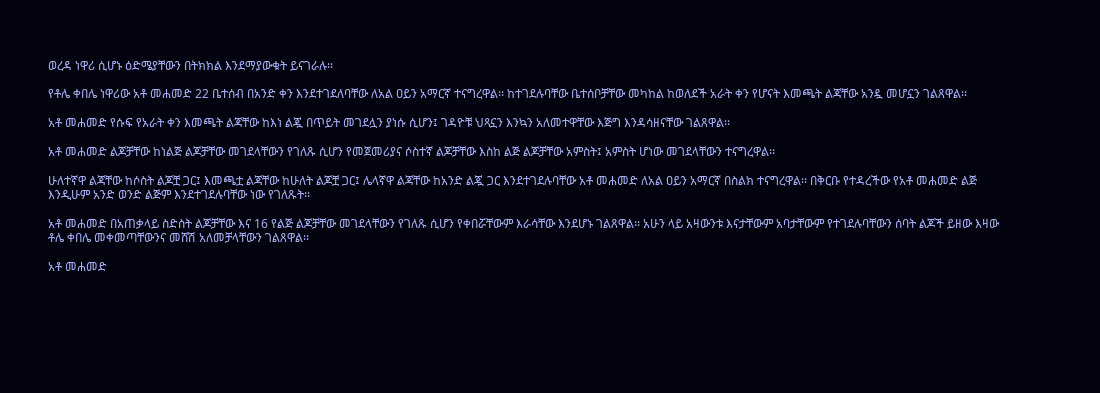ወረዳ ነዋሪ ሲሆኑ ዕድሜያቸውን በትክክል እንደማያውቁት ይናገራሉ፡፡

የቶሌ ቀበሌ ነዋሪው አቶ መሐመድ 22 ቤተሰብ በአንድ ቀን እንደተገደለባቸው ለአል ዐይን አማርኛ ተናግረዋል፡፡ ከተገደሉባቸው ቤተሰቦቻቸው መካከል ከወለደች አራት ቀን የሆናት እመጫት ልጃቸው አንዷ መሆኗን ገልጸዋል፡፡

አቶ መሐመድ የሱፍ የአራት ቀን እመጫት ልጃቸው ከእነ ልጇ በጥይት መገደሏን ያነሱ ሲሆን፤ ገዳዮቹ ህጻኗን እንኳን አለመተዋቸው እጅግ እንዳሳዘናቸው ገልጸዋል፡፡

አቶ መሐመድ ልጆቻቸው ከነልጅ ልጆቻቸው መገደላቸውን የገለጹ ሲሆን የመጀመሪያና ሶስተኛ ልጆቻቸው እስከ ልጅ ልጆቻቸው አምስት፤ አምስት ሆነው መገደላቸውን ተናግረዋል፡፡

ሁለተኛዋ ልጃቸው ከሶስት ልጆቿ ጋር፤ እመጫቷ ልጃቸው ከሁለት ልጆቿ ጋር፤ ሌላኛዋ ልጃቸው ከአንድ ልጇ ጋር እንደተገደሉባቸው አቶ መሐመድ ለአል ዐይን አማርኛ በስልክ ተናግረዋል፡፡ በቅርቡ የተዳረችው የአቶ መሐመድ ልጅ እንዲሁም አንድ ወንድ ልጅም እንደተገደሉባቸው ነው የገለጹት፡፡

አቶ መሐመድ በአጠቃላይ ስድስት ልጆቻቸው እና 16 የልጅ ልጆቻቸው መገደላቸውን የገለጹ ሲሆን የቀበሯቸውም እራሳቸው እንደሆኑ ገልጸዋል፡፡ አሁን ላይ አዛውንቱ እናታቸውም አባታቸውም የተገደሉባቸውን ሰባት ልጆች ይዘው እዛው ቶሌ ቀበሌ መቀመጣቸውንና መሸሽ አለመቻላቸውን ገልጸዋል፡፡

አቶ መሐመድ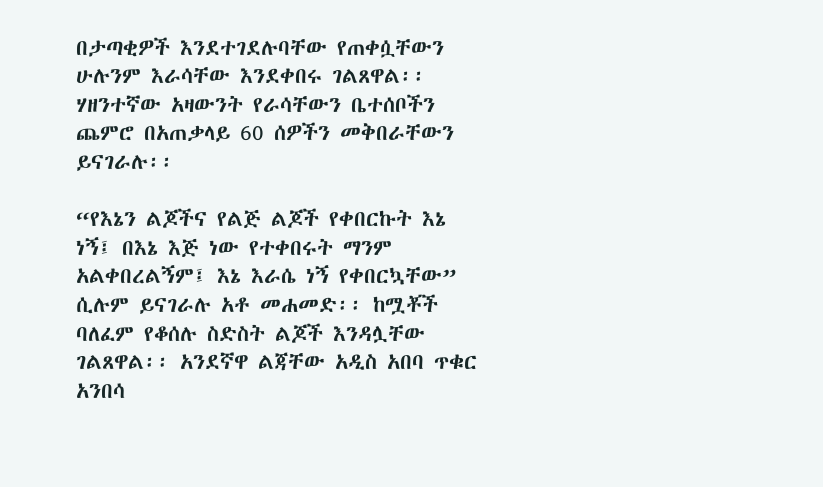በታጣቂዎች እንደተገደሉባቸው የጠቀሷቸውን ሁሉንም እራሳቸው እንደቀበሩ ገልጸዋል፡፡ ሃዘንተኛው አዛውንት የራሳቸውን ቤተሰቦችን ጨምሮ በአጠቃላይ 60 ሰዎችን መቅበራቸውን ይናገራሉ፡፡

“የእኔን ልጆችና የልጅ ልጆች የቀበርኩት እኔ ነኝ፤ በእኔ እጅ ነው የተቀበሩት ማንም አልቀበረልኝም፤ እኔ እራሴ ነኝ የቀበርኳቸው” ሲሉም ይናገራሉ አቶ መሐመድ፡፡ ከሟቾች ባለፈም የቆሰሉ ስድስት ልጆች እንዳሏቸው ገልጸዋል፡፡ አንደኛዋ ልጃቸው አዲስ አበባ ጥቁር አንበሳ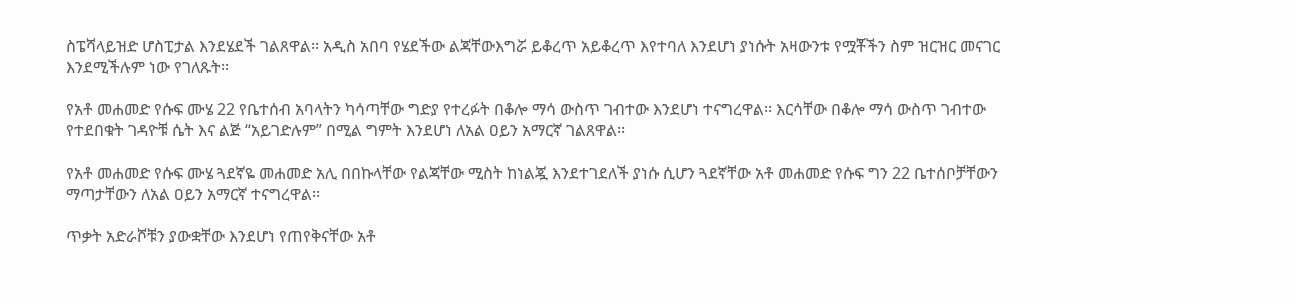ስፔሻላይዝድ ሆስፒታል እንደሄደች ገልጸዋል፡፡ አዲስ አበባ የሄደችው ልጃቸውእግሯ ይቆረጥ አይቆረጥ እየተባለ እንደሆነ ያነሱት አዛውንቱ የሟቾችን ስም ዝርዝር መናገር እንደሚችሉም ነው የገለጹት፡፡

የአቶ መሐመድ የሱፍ ሙሄ 22 የቤተሰብ አባላትን ካሳጣቸው ግድያ የተረፉት በቆሎ ማሳ ውስጥ ገብተው እንደሆነ ተናግረዋል፡፡ እርሳቸው በቆሎ ማሳ ውስጥ ገብተው የተደበቁት ገዳዮቹ ሴት እና ልጅ “አይገድሉም” በሚል ግምት እንደሆነ ለአል ዐይን አማርኛ ገልጸዋል፡፡

የአቶ መሐመድ የሱፍ ሙሄ ጓደኛዬ መሐመድ አሊ በበኩላቸው የልጃቸው ሚስት ከነልጇ እንደተገደለች ያነሱ ሲሆን ጓደኛቸው አቶ መሐመድ የሱፍ ግን 22 ቤተሰቦቻቸውን ማጣታቸውን ለአል ዐይን አማርኛ ተናግረዋል፡፡

ጥቃት አድራሾቹን ያውቋቸው እንደሆነ የጠየቅናቸው አቶ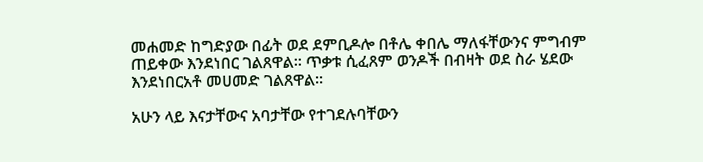መሐመድ ከግድያው በፊት ወደ ደምቢዶሎ በቶሌ ቀበሌ ማለፋቸውንና ምግብም ጠይቀው እንደነበር ገልጸዋል፡፡ ጥቃቱ ሲፈጸም ወንዶች በብዛት ወደ ስራ ሄደው እንደነበርአቶ መሀመድ ገልጸዋል፡፡

አሁን ላይ እናታቸውና አባታቸው የተገደሉባቸውን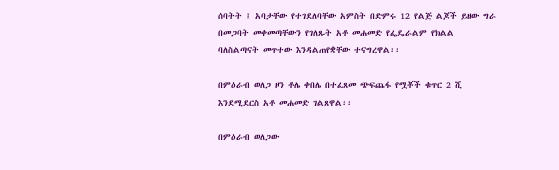ሰባትት ፤ አባታቸው የተገደለባቸው አምስት በድምሩ 12 የልጅ ልጆች ይዘው ግራ በመጋባት መቀመጣቸውን የገለጹት አቶ መሐመድ የፌዴራልም የክልል ባለስልጣናት መጥተው እንዳልጠየቋቸው ተናግረዋል፡፡

በምዕራብ ወለጋ ዞን ቶሌ ቀበሌ በተፈጸመ ጭፍጨፋ የሟቾች ቁጥር 2 ሺ እንደሚደርስ አቶ መሐመድ ገልጸዋል፡፡

በምዕራብ ወለጋው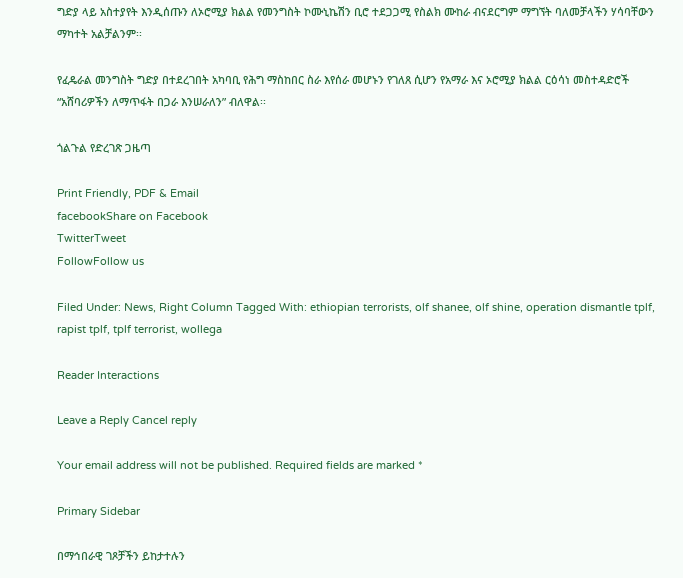ግድያ ላይ አስተያየት እንዲሰጡን ለኦሮሚያ ክልል የመንግስት ኮሙኒኬሽን ቢሮ ተደጋጋሚ የስልክ ሙከራ ብናደርግም ማግኘት ባለመቻላችን ሃሳባቸውን ማካተት አልቻልንም፡፡

የፈዴራል መንግስት ግድያ በተደረገበት አካባቢ የሕግ ማስከበር ስራ እየሰራ መሆኑን የገለጸ ሲሆን የአማራ እና ኦሮሚያ ክልል ርዕሳነ መስተዳድሮች “አሸባሪዎችን ለማጥፋት በጋራ እንሠራለን” ብለዋል፡፡

ጎልጉል የድረገጽ ጋዜጣ

Print Friendly, PDF & Email
facebookShare on Facebook
TwitterTweet
FollowFollow us

Filed Under: News, Right Column Tagged With: ethiopian terrorists, olf shanee, olf shine, operation dismantle tplf, rapist tplf, tplf terrorist, wollega

Reader Interactions

Leave a Reply Cancel reply

Your email address will not be published. Required fields are marked *

Primary Sidebar

በማኅበራዊ ገጾቻችን ይከታተሉን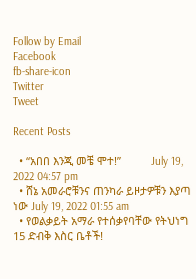Follow by Email
Facebook
fb-share-icon
Twitter
Tweet

Recent Posts

  • “አበበ እንጂ መቼ ሞተ!”          July 19, 2022 04:57 pm
  • ሸኔ አመራሮቹንና ጠንካራ ይዞታዎቹን እያጣ ነው July 19, 2022 01:55 am
  • የወልቃይት አማራ የተሰቃየባቸው የትህነግ 15 ድብቅ እስር ቤቶች!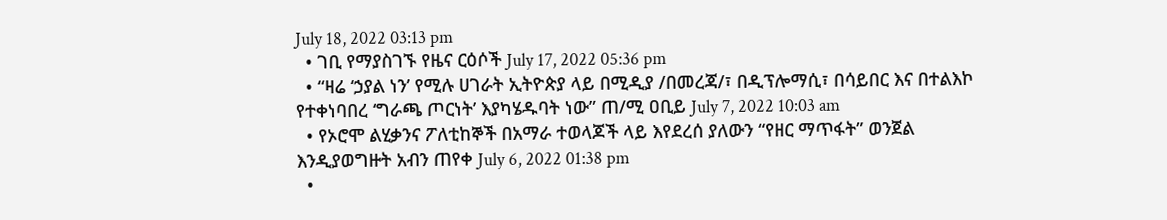July 18, 2022 03:13 pm
  • ገቢ የማያስገኙ የዜና ርዕሶች July 17, 2022 05:36 pm
  • “ዛሬ ‘ኃያል ነን’ የሚሉ ሀገራት ኢትዮጵያ ላይ በሚዲያ /በመረጃ/፣ በዲፕሎማሲ፣ በሳይበር እና በተልእኮ የተቀነባበረ ‘ግራጫ ጦርነት’ እያካሄዱባት ነው” ጠ/ሚ ዐቢይ July 7, 2022 10:03 am
  • የኦሮሞ ልሂቃንና ፖለቲከኞች በአማራ ተወላጆች ላይ እየደረሰ ያለውን “የዘር ማጥፋት” ወንጀል እንዲያወግዙት አብን ጠየቀ July 6, 2022 01:38 pm
  •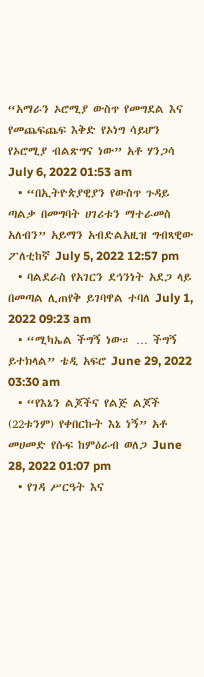“አማራን ኦሮሚያ ውስጥ የመግደል እና የመጨፍጨፍ እቅድ የኦነግ ሳይሆን የኦሮሚያ ብልጽግና ነው” አቶ ሃንጋሳ July 6, 2022 01:53 am
  • “በኢትዮጵያዊያን የውስጥ ጉዳይ ጣልቃ በመግባት ሀገሪቱን ማተራመስ አለብን” አይማን አብድልአዚዝ ግብጻዊው ፖለቲከኛ July 5, 2022 12:57 pm
  • ባልደራስ የአገርን ደኅንነት አደጋ ላይ በመጣል ሊጠየቅ ይገባዋል ተባለ July 1, 2022 09:23 am
  • “ሚካኤል ችግኝ ነው። … ችግኝ ይተክላል” ቴዲ አፍሮ June 29, 2022 03:30 am
  • “የእኔን ልጆችና የልጅ ልጆች (22ቱንም) የቀበርኩት እኔ ነኝ” አቶ መሀመድ የሱፍ ከምዕራብ ወለጋ June 28, 2022 01:07 pm
  • የገዳ ሥርዓት እና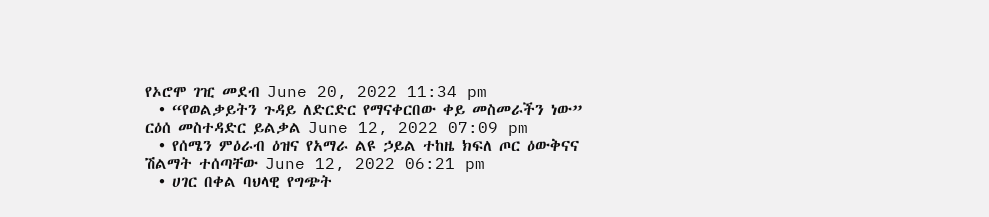የኦሮሞ ገዢ መደብ June 20, 2022 11:34 pm
  • “የወልቃይትን ጉዳይ ለድርድር የማናቀርበው ቀይ መስመራችን ነው” ርዕሰ መስተዳድር ይልቃል June 12, 2022 07:09 pm
  • የሰሜን ምዕራብ ዕዝና የአማራ ልዩ ኃይል ተከዜ ክፍለ ጦር ዕውቅናና ሽልማት ተሰጣቸው June 12, 2022 06:21 pm
  • ሀገር በቀል ባህላዊ የግጭት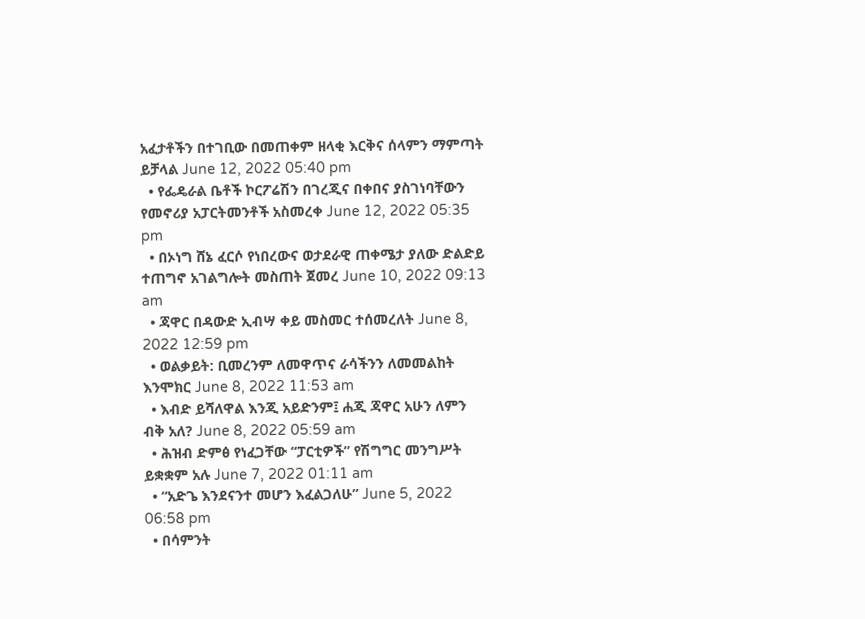አፈታቶችን በተገቢው በመጠቀም ዘላቂ እርቅና ሰላምን ማምጣት ይቻላል June 12, 2022 05:40 pm
  • የፌዴራል ቤቶች ኮርፖሬሽን በገረጂና በቀበና ያስገነባቸውን የመኖሪያ አፓርትመንቶች አስመረቀ June 12, 2022 05:35 pm
  • በኦነግ ሸኔ ፈርሶ የነበረውና ወታደራዊ ጠቀሜታ ያለው ድልድይ ተጠግኖ አገልግሎት መስጠት ጀመረ June 10, 2022 09:13 am
  • ጃዋር በዳውድ ኢብሣ ቀይ መስመር ተሰመረለት June 8, 2022 12:59 pm
  • ወልቃይት: ቢመረንም ለመዋጥና ራሳችንን ለመመልከት እንሞክር June 8, 2022 11:53 am
  • እብድ ይሻለዋል እንጂ አይድንም፤ ሐጂ ጃዋር አሁን ለምን ብቅ አለ? June 8, 2022 05:59 am
  • ሕዝብ ድምፅ የነፈጋቸው “ፓርቲዎች” የሽግግር መንግሥት ይቋቋም አሉ June 7, 2022 01:11 am
  • “አድጌ እንደናንተ መሆን እፈልጋለሁ” June 5, 2022 06:58 pm
  • በሳምንት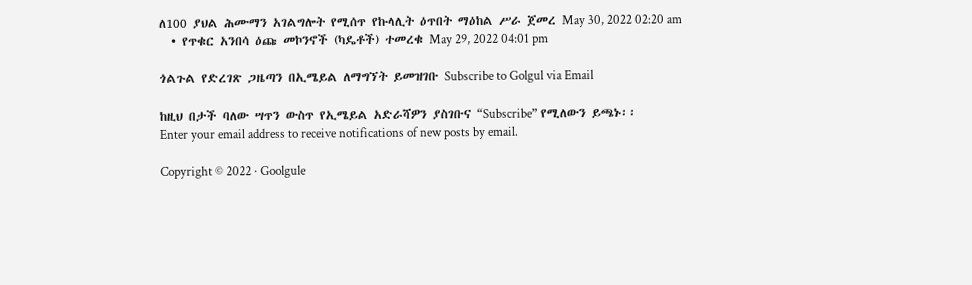ለ100 ያህል ሕሙማን አገልግሎት የሚሰጥ የኩላሊት ዕጥበት ማዕከል ሥራ ጀመረ May 30, 2022 02:20 am
  • የጥቁር አንበሳ ዕጩ መኮንኖች (ካዴቶች) ተመረቁ May 29, 2022 04:01 pm

ጎልጉል የድረገጽ ጋዜጣን በኢሜይል ለማግኘት ይመዝገቡ Subscribe to Golgul via Email

ከዚህ በታች ባለው ሣጥን ውስጥ የኢሜይል አድራሻዎን ያስገቡና “Subscribe” የሚለውን ይጫኑ፡፡
Enter your email address to receive notifications of new posts by email.

Copyright © 2022 · Goolgule